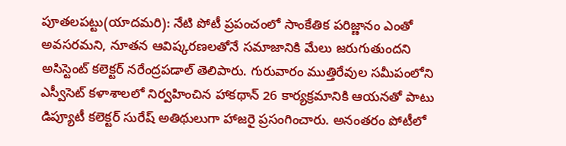పూతలపట్టు(యాదమరి): నేటి పోటీ ప్రపంచంలో సాంకేతిక పరిజ్ణానం ఎంతో అవసరమని, నూతన ఆవిష్కరణలతోనే సమాజానికి మేలు జరుగుతుందని అసిస్టెంట్ కలెక్టర్ నరేంద్రపడాల్ తెలిపారు. గురువారం ముత్తిరేవుల సమీపంలోని ఎస్వీసెట్ కళాశాలలో నిర్వహించిన హాకథాన్ 26 కార్యక్రమానికి ఆయనతో పాటు డిప్యూటీ కలెక్టర్ సురేష్ అతిథులుగా హాజరై ప్రసంగించారు. అనంతరం పోటీలో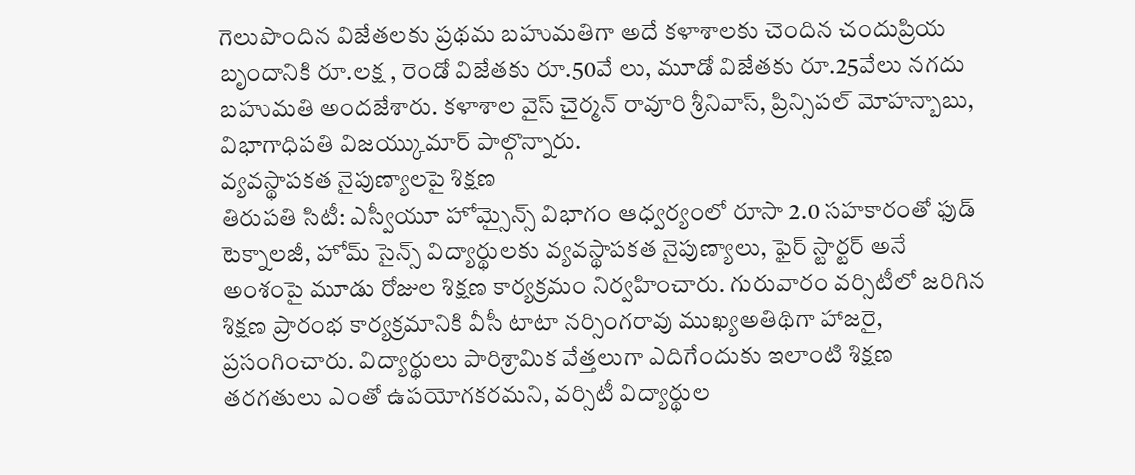గెలుపొందిన విజేతలకు ప్రథమ బహుమతిగా అదే కళాశాలకు చెందిన చందుప్రియ బృందానికి రూ.లక్ష , రెండో విజేతకు రూ.50వే లు, మూడో విజేతకు రూ.25వేలు నగదు బహుమతి అందజేశారు. కళాశాల వైస్ చైర్మన్ రావూరి శ్రీనివాస్, ప్రిన్సిపల్ మోహన్బాబు, విభాగాధిపతి విజయ్కుమార్ పాల్గొన్నారు.
వ్యవస్థాపకత నైపుణ్యాలపై శిక్షణ
తిరుపతి సిటీ: ఎస్వీయూ హోమ్సైన్స్ విభాగం ఆధ్వర్యంలో రూసా 2.0 సహకారంతో ఫుడ్ టెక్నాలజీ, హోమ్ సైన్స్ విద్యార్థులకు వ్యవస్థాపకత నైపుణ్యాలు, ఫైర్ స్టార్టర్ అనే అంశంపై మూడు రోజుల శిక్షణ కార్యక్రమం నిర్వహించారు. గురువారం వర్సిటీలో జరిగిన శిక్షణ ప్రారంభ కార్యక్రమానికి వీసీ టాటా నర్సింగరావు ముఖ్యఅతిథిగా హాజరై, ప్రసంగించారు. విద్యార్థులు పారిశ్రామిక వేత్తలుగా ఎదిగేందుకు ఇలాంటి శిక్షణ తరగతులు ఎంతో ఉపయోగకరమని, వర్సిటీ విద్యార్థుల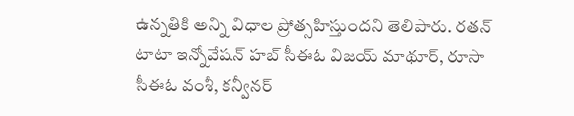ఉన్నతికి అన్ని విధాల ప్రోత్సహిస్తుందని తెలిపారు. రతన్ టాటా ఇన్నోవేషన్ హబ్ సీఈఓ విజయ్ మాథూర్, రూసా సీఈఓ వంశీ, కన్వీనర్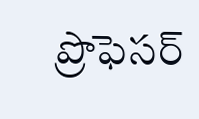ప్రొఫెసర్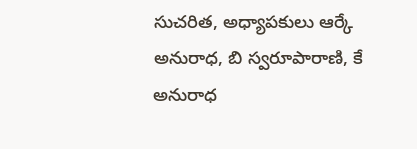సుచరిత, అధ్యాపకులు ఆర్కే అనురాధ, బి స్వరూపారాణి, కే అనురాధ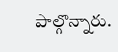పాల్గొన్నారు.